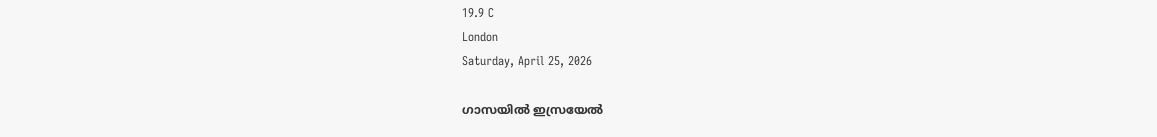19.9 C
London
Saturday, April 25, 2026

ഗാസയില്‍ ഇസ്രയേല്‍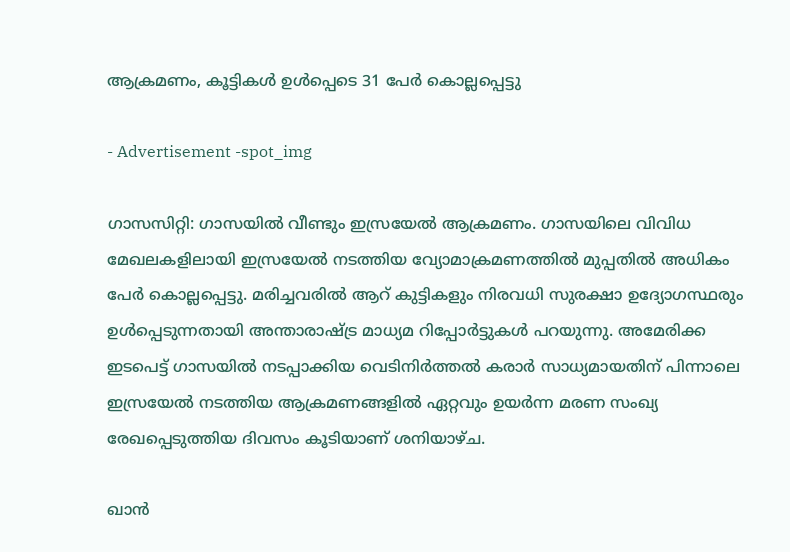ആക്രമണം, കൂട്ടികള്‍ ഉള്‍പ്പെടെ 31 പേര്‍ കൊല്ലപ്പെട്ടു

- Advertisement -spot_img

ഗാസസിറ്റി: ഗാസയില്‍ വീണ്ടും ഇസ്രയേല്‍ ആക്രമണം. ഗാസയിലെ വിവിധ മേഖലകളിലായി ഇസ്രയേല്‍ നടത്തിയ വ്യോമാക്രമണത്തില്‍ മുപ്പതില്‍ അധികം പേര്‍ കൊല്ലപ്പെട്ടു. മരിച്ചവരില്‍ ആറ് കുട്ടികളും നിരവധി സുരക്ഷാ ഉദ്യോഗസ്ഥരും ഉള്‍പ്പെടുന്നതായി അന്താരാഷ്ട്ര മാധ്യമ റിപ്പോര്‍ട്ടുകള്‍ പറയുന്നു. അമേരിക്ക ഇടപെട്ട് ഗാസയില്‍ നടപ്പാക്കിയ വെടിനിര്‍ത്തല്‍ കരാര്‍ സാധ്യമായതിന് പിന്നാലെ ഇസ്രയേല്‍ നടത്തിയ ആക്രമണങ്ങളില്‍ ഏറ്റവും ഉയര്‍ന്ന മരണ സംഖ്യ രേഖപ്പെടുത്തിയ ദിവസം കൂടിയാണ് ശനിയാഴ്ച.

ഖാന്‍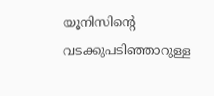യൂനിസിന്റെ വടക്കുപടിഞ്ഞാറുള്ള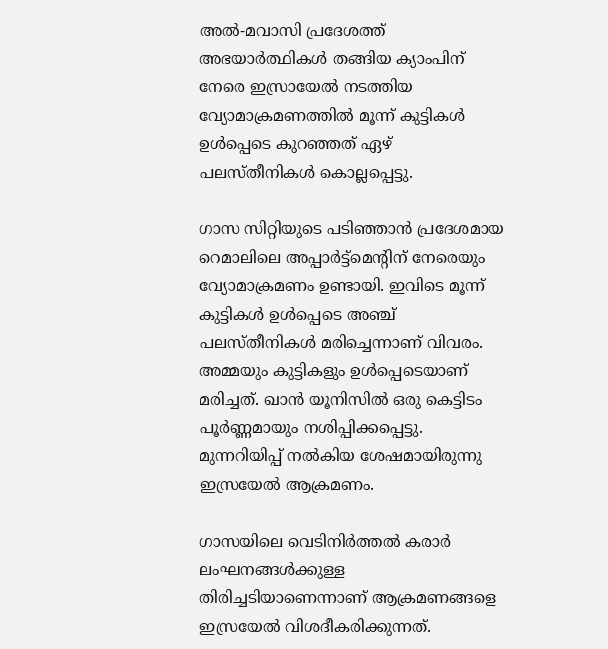അല്‍-മവാസി പ്രദേശത്ത് അഭയാര്‍ത്ഥികള്‍ തങ്ങിയ ക്യാംപിന് നേരെ ഇസ്രായേല്‍ നടത്തിയ വ്യോമാക്രമണത്തില്‍ മൂന്ന് കുട്ടികള്‍ ഉള്‍പ്പെടെ കുറഞ്ഞത് ഏഴ് പലസ്തീനികള്‍ കൊല്ലപ്പെട്ടു.

ഗാസ സിറ്റിയുടെ പടിഞ്ഞാന്‍ പ്രദേശമായ റെമാലിലെ അപ്പാര്‍ട്ട്‌മെന്റിന് നേരെയും വ്യോമാക്രമണം ഉണ്ടായി. ഇവിടെ മൂന്ന് കുട്ടികള്‍ ഉള്‍പ്പെടെ അഞ്ച് പലസ്തീനികള്‍ മരിച്ചെന്നാണ് വിവരം. അമ്മയും കുട്ടികളും ഉള്‍പ്പെടെയാണ് മരിച്ചത്. ഖാന്‍ യൂനിസില്‍ ഒരു കെട്ടിടം പൂര്‍ണ്ണമായും നശിപ്പിക്കപ്പെട്ടു. മുന്നറിയിപ്പ് നല്‍കിയ ശേഷമായിരുന്നു ഇസ്രയേല്‍ ആക്രമണം.

ഗാസയിലെ വെടിനിര്‍ത്തല്‍ കരാര്‍ ലംഘനങ്ങള്‍ക്കുള്ള തിരിച്ചടിയാണെന്നാണ് ആക്രമണങ്ങളെ ഇസ്രയേല്‍ വിശദീകരിക്കുന്നത്.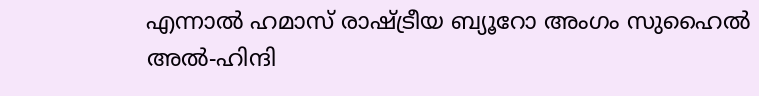എന്നാല്‍ ഹമാസ് രാഷ്ട്രീയ ബ്യൂറോ അംഗം സുഹൈല്‍ അല്‍-ഹിന്ദി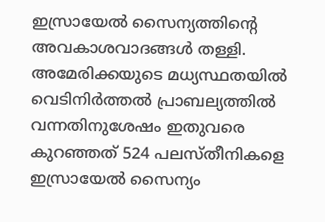ഇസ്രായേല്‍ സൈന്യത്തിന്റെ അവകാശവാദങ്ങള്‍ തള്ളി. അമേരിക്കയുടെ മധ്യസ്ഥതയില്‍ വെടിനിര്‍ത്തല്‍ പ്രാബല്യത്തില്‍ വന്നതിനുശേഷം ഇതുവരെ കുറഞ്ഞത് 524 പലസ്തീനികളെ ഇസ്രായേല്‍ സൈന്യം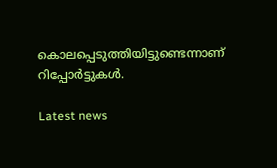കൊലപ്പെടുത്തിയിട്ടുണ്ടെന്നാണ് റിപ്പോര്‍ട്ടുകള്‍.

Latest news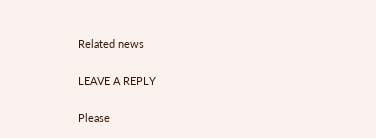Related news

LEAVE A REPLY

Please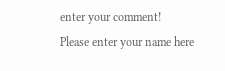enter your comment!
Please enter your name here